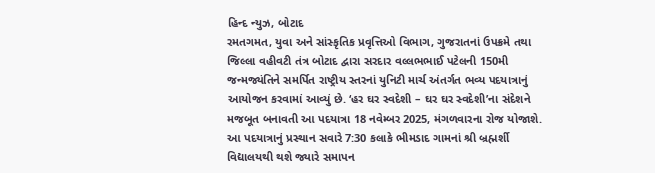હિન્દ ન્યુઝ, બોટાદ
રમતગમત, યુવા અને સાંસ્કૃતિક પ્રવૃત્તિઓ વિભાગ, ગુજરાતનાં ઉપક્રમે તથા જિલ્લા વહીવટી તંત્ર બોટાદ દ્વારા સરદાર વલ્લભભાઈ પટેલની 150મી જન્મજ્યંતિને સમર્પિત રાષ્ટ્રીય સ્તરનાં યુનિટી માર્ચ અંતર્ગત ભવ્ય પદયાત્રાનું આયોજન કરવામાં આવ્યું છે. ‘હર ઘર સ્વદેશી – ઘર ઘર સ્વદેશી’ના સંદેશને મજબૂત બનાવતી આ પદયાત્રા 18 નવેમ્બર 2025, મંગળવારના રોજ યોજાશે.
આ પદયાત્રાનું પ્રસ્થાન સવારે 7:30 કલાકે ભીમડાદ ગામનાં શ્રી બ્રહ્મર્શી વિદ્યાલયથી થશે જ્યારે સમાપન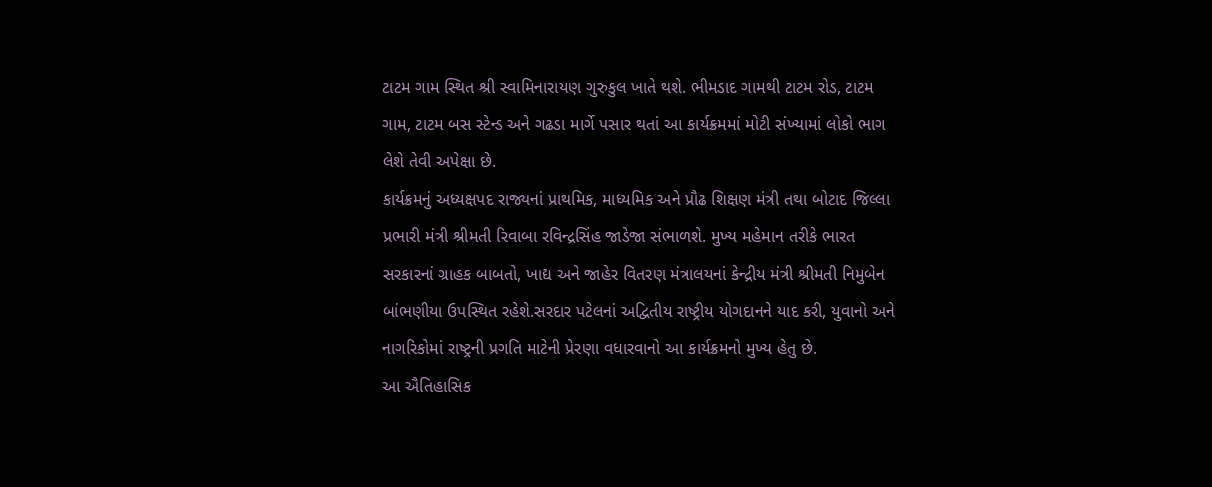ટાટમ ગામ સ્થિત શ્રી સ્વામિનારાયણ ગુરુકુલ ખાતે થશે. ભીમડાદ ગામથી ટાટમ રોડ, ટાટમ ગામ, ટાટમ બસ સ્ટેન્ડ અને ગઢડા માર્ગે પસાર થતાં આ કાર્યક્રમમાં મોટી સંખ્યામાં લોકો ભાગ લેશે તેવી અપેક્ષા છે.
કાર્યક્રમનું અધ્યક્ષપદ રાજ્યનાં પ્રાથમિક, માધ્યમિક અને પ્રૌઢ શિક્ષણ મંત્રી તથા બોટાદ જિલ્લા પ્રભારી મંત્રી શ્રીમતી રિવાબા રવિન્દ્રસિંહ જાડેજા સંભાળશે. મુખ્ય મહેમાન તરીકે ભારત સરકારનાં ગ્રાહક બાબતો, ખાદ્ય અને જાહેર વિતરણ મંત્રાલયનાં કેન્દ્રીય મંત્રી શ્રીમતી નિમુબેન બાંભણીયા ઉપસ્થિત રહેશે.સરદાર પટેલનાં અદ્વિતીય રાષ્ટ્રીય યોગદાનને યાદ કરી, યુવાનો અને નાગરિકોમાં રાષ્ટ્રની પ્રગતિ માટેની પ્રેરણા વધારવાનો આ કાર્યક્રમનો મુખ્ય હેતુ છે.
આ ઐતિહાસિક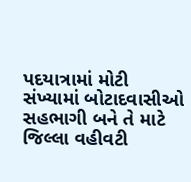પદયાત્રામાં મોટી સંખ્યામાં બોટાદવાસીઓ સહભાગી બને તે માટે જિલ્લા વહીવટી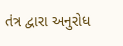તંત્ર દ્વારા અનુરોધ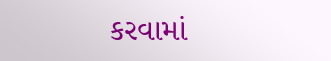કરવામાં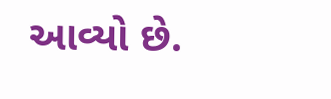આવ્યો છે.